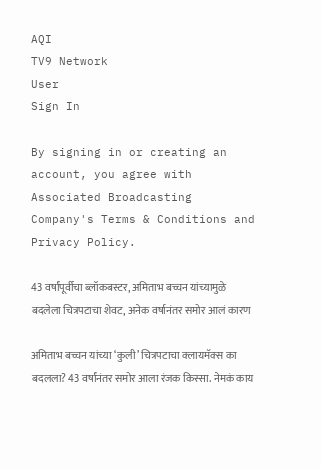AQI
TV9 Network
User
Sign In

By signing in or creating an account, you agree with Associated Broadcasting Company's Terms & Conditions and Privacy Policy.

43 वर्षांपूर्वीचा ब्लॉकबस्टर, अमिताभ बच्चन यांच्यामुळे बदलेला चित्रपटाचा शेवट, अनेक वर्षानंतर समोर आलं कारण

अमिताभ बच्चन यांच्या ‘कुली’ चित्रपटाचा क्लायमॅक्स का बदलला? 43 वर्षांनंतर समोर आला रंजक किस्सा. नेमकं काय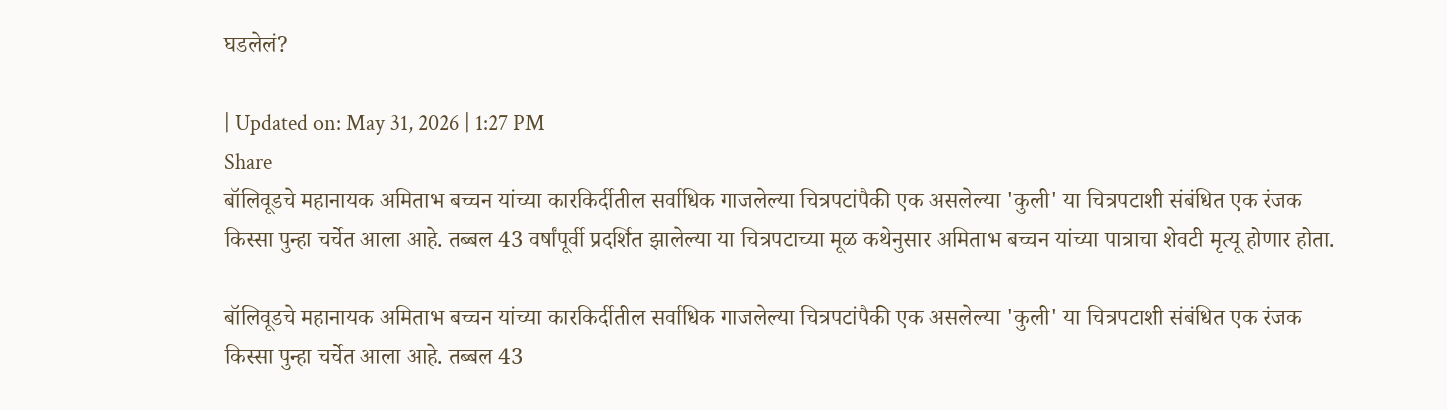घडलेलं?

| Updated on: May 31, 2026 | 1:27 PM
Share
बॉलिवूडचे महानायक अमिताभ बच्चन यांच्या कारकिर्दीतील सर्वाधिक गाजलेल्या चित्रपटांपैकी एक असलेल्या 'कुली' या चित्रपटाशी संबंधित एक रंजक किस्सा पुन्हा चर्चेत आला आहे. तब्बल 43 वर्षांपूर्वी प्रदर्शित झालेल्या या चित्रपटाच्या मूळ कथेनुसार अमिताभ बच्चन यांच्या पात्राचा शेवटी मृत्यू होणार होता.

बॉलिवूडचे महानायक अमिताभ बच्चन यांच्या कारकिर्दीतील सर्वाधिक गाजलेल्या चित्रपटांपैकी एक असलेल्या 'कुली' या चित्रपटाशी संबंधित एक रंजक किस्सा पुन्हा चर्चेत आला आहे. तब्बल 43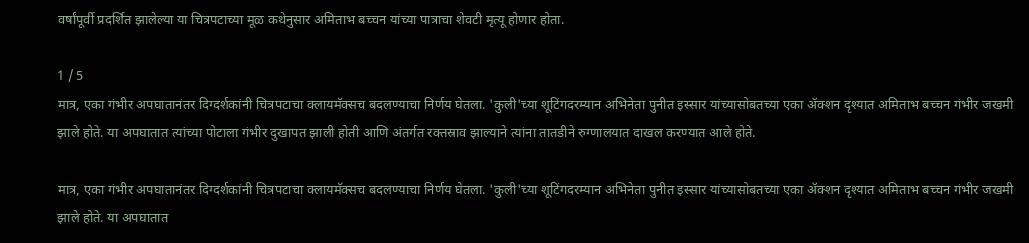वर्षांपूर्वी प्रदर्शित झालेल्या या चित्रपटाच्या मूळ कथेनुसार अमिताभ बच्चन यांच्या पात्राचा शेवटी मृत्यू होणार होता.

1 / 5
मात्र, एका गंभीर अपघातानंतर दिग्दर्शकांनी चित्रपटाचा क्लायमॅक्सच बदलण्याचा निर्णय घेतला. 'कुली'च्या शूटिंगदरम्यान अभिनेता पुनीत इस्सार यांच्यासोबतच्या एका ॲक्शन दृश्यात अमिताभ बच्चन गंभीर जखमी झाले होते. या अपघातात त्यांच्या पोटाला गंभीर दुखापत झाली होती आणि अंतर्गत रक्तस्राव झाल्याने त्यांना तातडीने रुग्णालयात दाखल करण्यात आले होते.

मात्र, एका गंभीर अपघातानंतर दिग्दर्शकांनी चित्रपटाचा क्लायमॅक्सच बदलण्याचा निर्णय घेतला. 'कुली'च्या शूटिंगदरम्यान अभिनेता पुनीत इस्सार यांच्यासोबतच्या एका ॲक्शन दृश्यात अमिताभ बच्चन गंभीर जखमी झाले होते. या अपघातात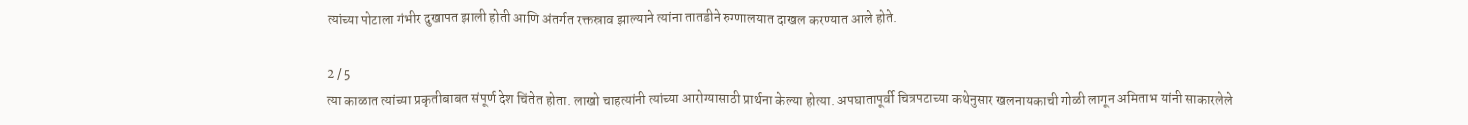त्यांच्या पोटाला गंभीर दुखापत झाली होती आणि अंतर्गत रक्तस्राव झाल्याने त्यांना तातडीने रुग्णालयात दाखल करण्यात आले होते.

2 / 5
त्या काळात त्यांच्या प्रकृतीबाबत संपूर्ण देश चिंतेत होता. लाखो चाहत्यांनी त्यांच्या आरोग्यासाठी प्रार्थना केल्या होत्या. अपघातापूर्वी चित्रपटाच्या कथेनुसार खलनायकाची गोळी लागून अमिताभ यांनी साकारलेले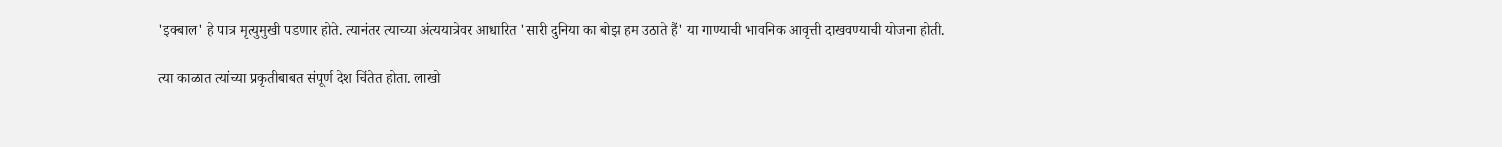'इक्बाल' हे पात्र मृत्युमुखी पडणार होते. त्यानंतर त्याच्या अंत्ययात्रेवर आधारित 'सारी दुनिया का बोझ हम उठाते हैं' या गाण्याची भावनिक आवृत्ती दाखवण्याची योजना होती.

त्या काळात त्यांच्या प्रकृतीबाबत संपूर्ण देश चिंतेत होता. लाखो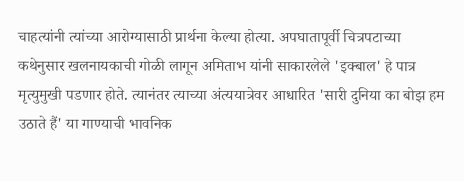चाहत्यांनी त्यांच्या आरोग्यासाठी प्रार्थना केल्या होत्या. अपघातापूर्वी चित्रपटाच्या कथेनुसार खलनायकाची गोळी लागून अमिताभ यांनी साकारलेले 'इक्बाल' हे पात्र मृत्युमुखी पडणार होते. त्यानंतर त्याच्या अंत्ययात्रेवर आधारित 'सारी दुनिया का बोझ हम उठाते हैं' या गाण्याची भावनिक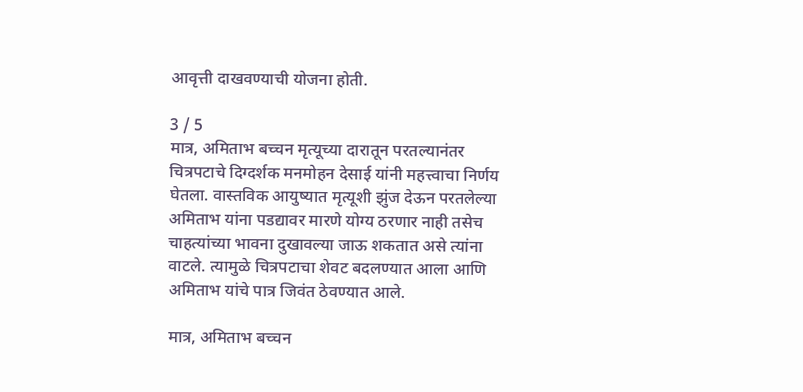आवृत्ती दाखवण्याची योजना होती.

3 / 5
मात्र, अमिताभ बच्चन मृत्यूच्या दारातून परतल्यानंतर चित्रपटाचे दिग्दर्शक मनमोहन देसाई यांनी महत्त्वाचा निर्णय घेतला. वास्तविक आयुष्यात मृत्यूशी झुंज देऊन परतलेल्या अमिताभ यांना पडद्यावर मारणे योग्य ठरणार नाही तसेच चाहत्यांच्या भावना दुखावल्या जाऊ शकतात असे त्यांना वाटले. त्यामुळे चित्रपटाचा शेवट बदलण्यात आला आणि अमिताभ यांचे पात्र जिवंत ठेवण्यात आले.

मात्र, अमिताभ बच्चन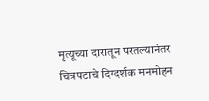मृत्यूच्या दारातून परतल्यानंतर चित्रपटाचे दिग्दर्शक मनमोहन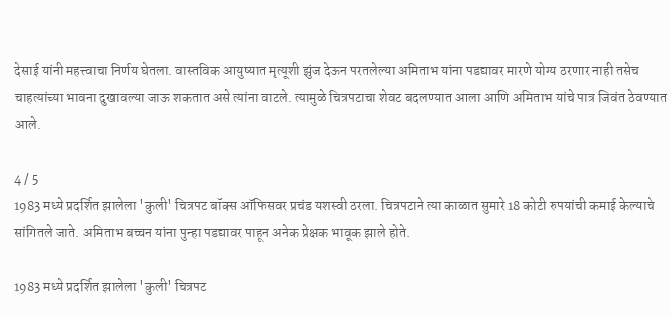देसाई यांनी महत्त्वाचा निर्णय घेतला. वास्तविक आयुष्यात मृत्यूशी झुंज देऊन परतलेल्या अमिताभ यांना पडद्यावर मारणे योग्य ठरणार नाही तसेच चाहत्यांच्या भावना दुखावल्या जाऊ शकतात असे त्यांना वाटले. त्यामुळे चित्रपटाचा शेवट बदलण्यात आला आणि अमिताभ यांचे पात्र जिवंत ठेवण्यात आले.

4 / 5
1983 मध्ये प्रदर्शित झालेला 'कुली' चित्रपट बॉक्स ऑफिसवर प्रचंड यशस्वी ठरला. चित्रपटाने त्या काळात सुमारे 18 कोटी रुपयांची कमाई केल्याचे सांगितले जाते. अमिताभ बच्चन यांना पुन्हा पडद्यावर पाहून अनेक प्रेक्षक भावूक झाले होते.

1983 मध्ये प्रदर्शित झालेला 'कुली' चित्रपट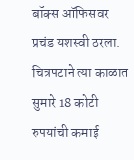बॉक्स ऑफिसवर प्रचंड यशस्वी ठरला. चित्रपटाने त्या काळात सुमारे 18 कोटी रुपयांची कमाई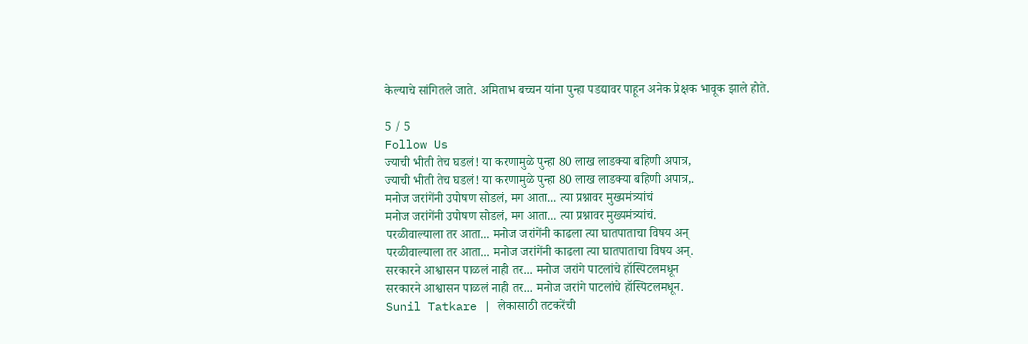केल्याचे सांगितले जाते. अमिताभ बच्चन यांना पुन्हा पडद्यावर पाहून अनेक प्रेक्षक भावूक झाले होते.

5 / 5
Follow Us
ज्याची भीती तेच घडलं! या करणामुळे पुन्हा 80 लाख लाडक्या बहिणी अपात्र,
ज्याची भीती तेच घडलं! या करणामुळे पुन्हा 80 लाख लाडक्या बहिणी अपात्र,.
मनोज जरांगेंनी उपोषण सोडलं, मग आता... त्या प्रश्नावर मुख्यमंत्र्यांचं
मनोज जरांगेंनी उपोषण सोडलं, मग आता... त्या प्रश्नावर मुख्यमंत्र्यांचं.
परळीवाल्याला तर आता... मनोज जरांगेंनी काढला त्या घातपाताचा विषय अन्
परळीवाल्याला तर आता... मनोज जरांगेंनी काढला त्या घातपाताचा विषय अन्.
सरकारने आश्वासन पाळलं नाही तर... मनोज जरांगे पाटलांचे हॉस्पिटलमधून
सरकारने आश्वासन पाळलं नाही तर... मनोज जरांगे पाटलांचे हॉस्पिटलमधून.
Sunil Tatkare | लेकासाठी तटकरेंची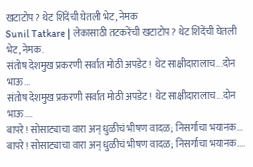खटाटोप? थेट शिंदेंची घेतली भेट, नेमक
Sunil Tatkare | लेकासाठी तटकरेंची खटाटोप? थेट शिंदेंची घेतली भेट, नेमक.
संतोष देशमुख प्रकरणी सर्वात मोठी अपडेट! थेट साक्षीदारालाच...दोन भाऊ...
संतोष देशमुख प्रकरणी सर्वात मोठी अपडेट! थेट साक्षीदारालाच...दोन भाऊ....
बापरे! सोसाट्याचा वारा अन् धुळीचं भीषण वादळ; निसर्गाचा भयानक...
बापरे! सोसाट्याचा वारा अन् धुळीचं भीषण वादळ; निसर्गाचा भयानक....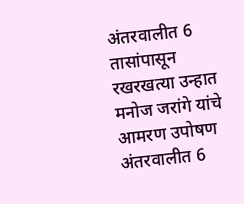अंतरवालीत 6 तासांपासून रखरखत्या उन्हात मनोज जरांगे यांचे आमरण उपोषण
अंतरवालीत 6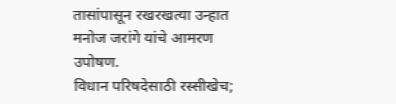तासांपासून रखरखत्या उन्हात मनोज जरांगे यांचे आमरण उपोषण.
विधान परिषदेसाठी रस्सीखेच;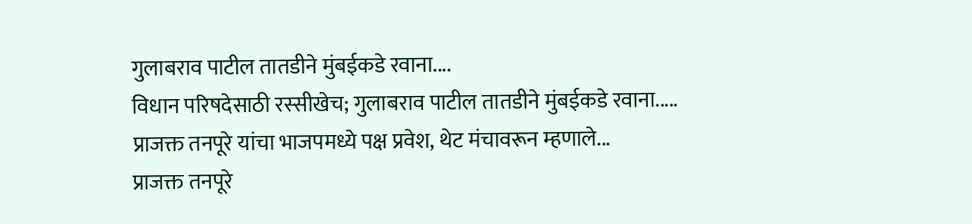गुलाबराव पाटील तातडीने मुंबईकडे रवाना....
विधान परिषदेसाठी रस्सीखेच; गुलाबराव पाटील तातडीने मुंबईकडे रवाना.....
प्राजक्त तनपूरे यांचा भाजपमध्ये पक्ष प्रवेश, थेट मंचावरून म्हणाले...
प्राजक्त तनपूरे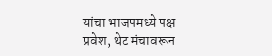यांचा भाजपमध्ये पक्ष प्रवेश, थेट मंचावरून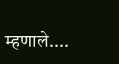म्हणाले....